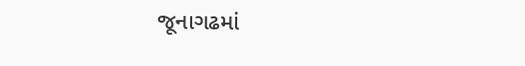જૂનાગઢમાં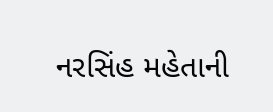નરસિંહ મહેતાની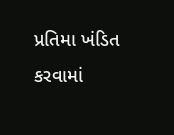પ્રતિમા ખંડિત કરવામાં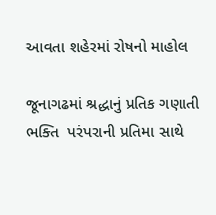આવતા શહેરમાં રોષનો માહોલ

જૂનાગઢમાં શ્રદ્ધાનું પ્રતિક ગણાતી ભક્તિ  પરંપરાની પ્રતિમા સાથે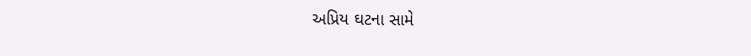અપ્રિય ઘટના સામે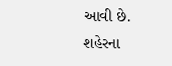આવી છે. શહેરના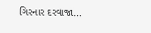ગિરનાર દરવાજા…